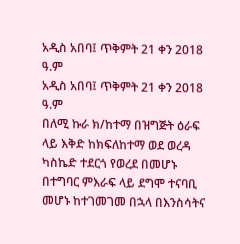አዲስ አበባ፤ ጥቅምት 21 ቀን 2018 ዓ.ም
አዲስ አበባ፤ ጥቅምት 21 ቀን 2018 ዓ.ም
በለሚ ኩራ ክ/ከተማ በዝግጅት ዕራፍ ላይ እቅድ ከክፍለከተማ ወደ ወረዳ ካስኬድ ተደርጎ የወረደ በመሆኑ በተግባር ምእራፍ ላይ ደግሞ ተናባቢ መሆኑ ከተገመገመ በኋላ በእንስሳትና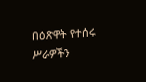በዕጽዋት የተሰሩ ሥራዎችን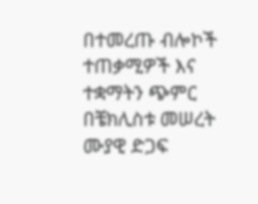በተመረጡ ብሎኮች ተጠቃሚዎች እና ተቋማትን ጭምር በቼክሊስቱ መሠረት ሙያዊ ድጋፍ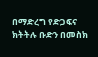በማድረግ የድጋፍና ክትትሉ ቡድን በመስክ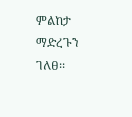ምልከታ ማድረጉን ገለፀ፡፡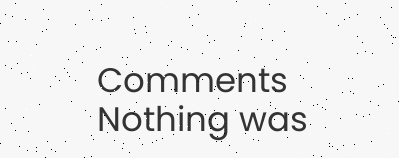Comments
Nothing was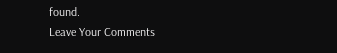found.
Leave Your Comments